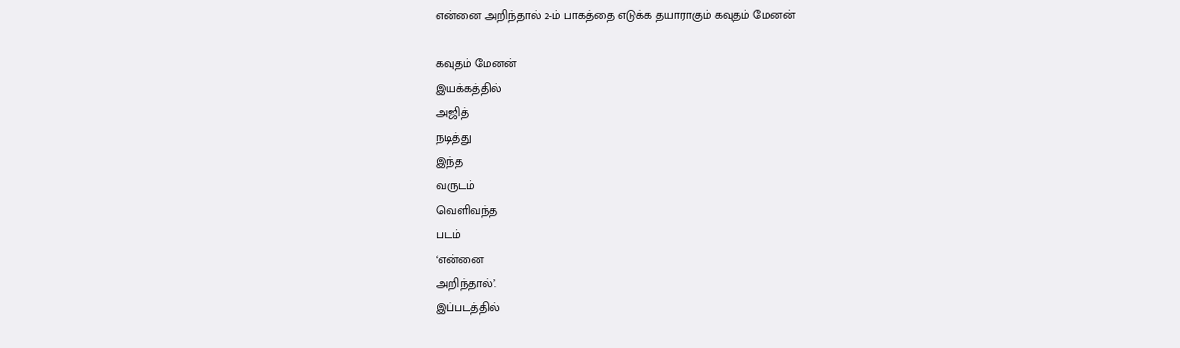என்னை அறிந்தால் 2-ம் பாகத்தை எடுக்க தயாராகும் கவுதம் மேனன்

கவுதம் மேனன்
இயக்கத்தில்
அஜித்
நடித்து
இந்த
வருடம்
வெளிவந்த
படம்
‘என்னை
அறிந்தால்’.
இப்படத்தில்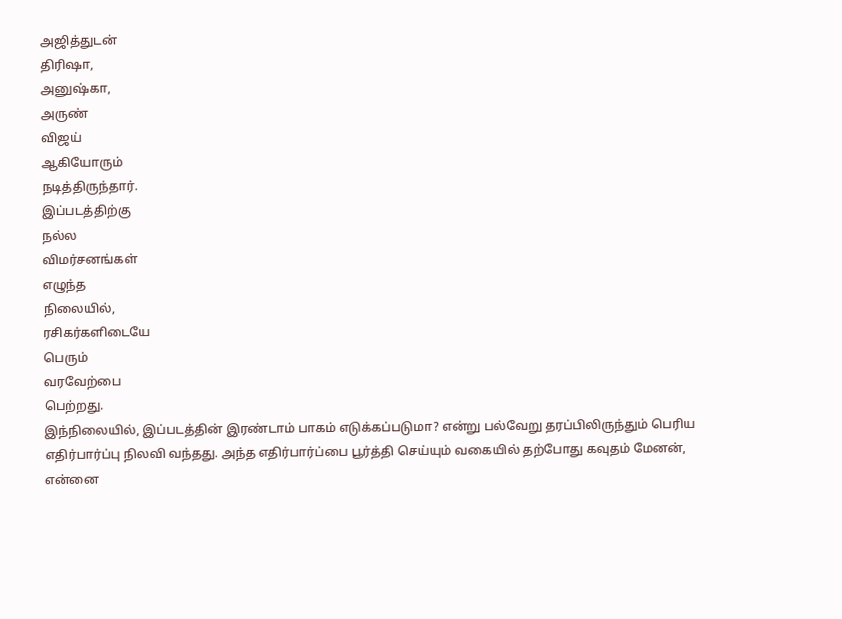அஜித்துடன்
திரிஷா,
அனுஷ்கா,
அருண்
விஜய்
ஆகியோரும்
நடித்திருந்தார்.
இப்படத்திற்கு
நல்ல
விமர்சனங்கள்
எழுந்த
நிலையில்,
ரசிகர்களிடையே
பெரும்
வரவேற்பை
பெற்றது.
இந்நிலையில், இப்படத்தின் இரண்டாம் பாகம் எடுக்கப்படுமா? என்று பல்வேறு தரப்பிலிருந்தும் பெரிய எதிர்பார்ப்பு நிலவி வந்தது. அந்த எதிர்பார்ப்பை பூர்த்தி செய்யும் வகையில் தற்போது கவுதம் மேனன், என்னை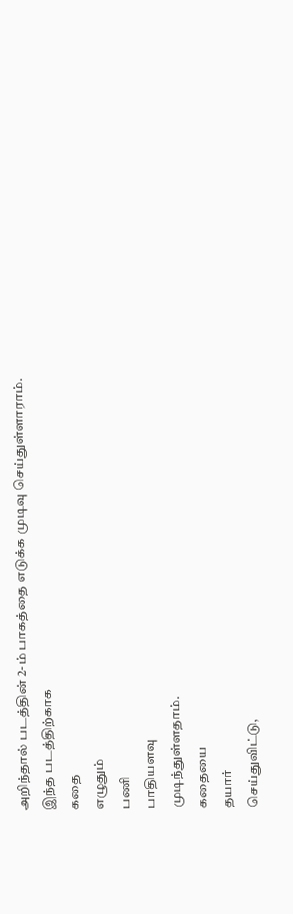அறிந்தால் படத்தின் 2-ம் பாகத்தை எடுக்க முடிவு செய்துள்ளாராம்.
இந்த படத்திற்காக
கதை
எழுதும்
பணி
பாதியளவு
முடிந்துள்ளதாம்.
கதையை
தயார்
செய்துவிட்டு,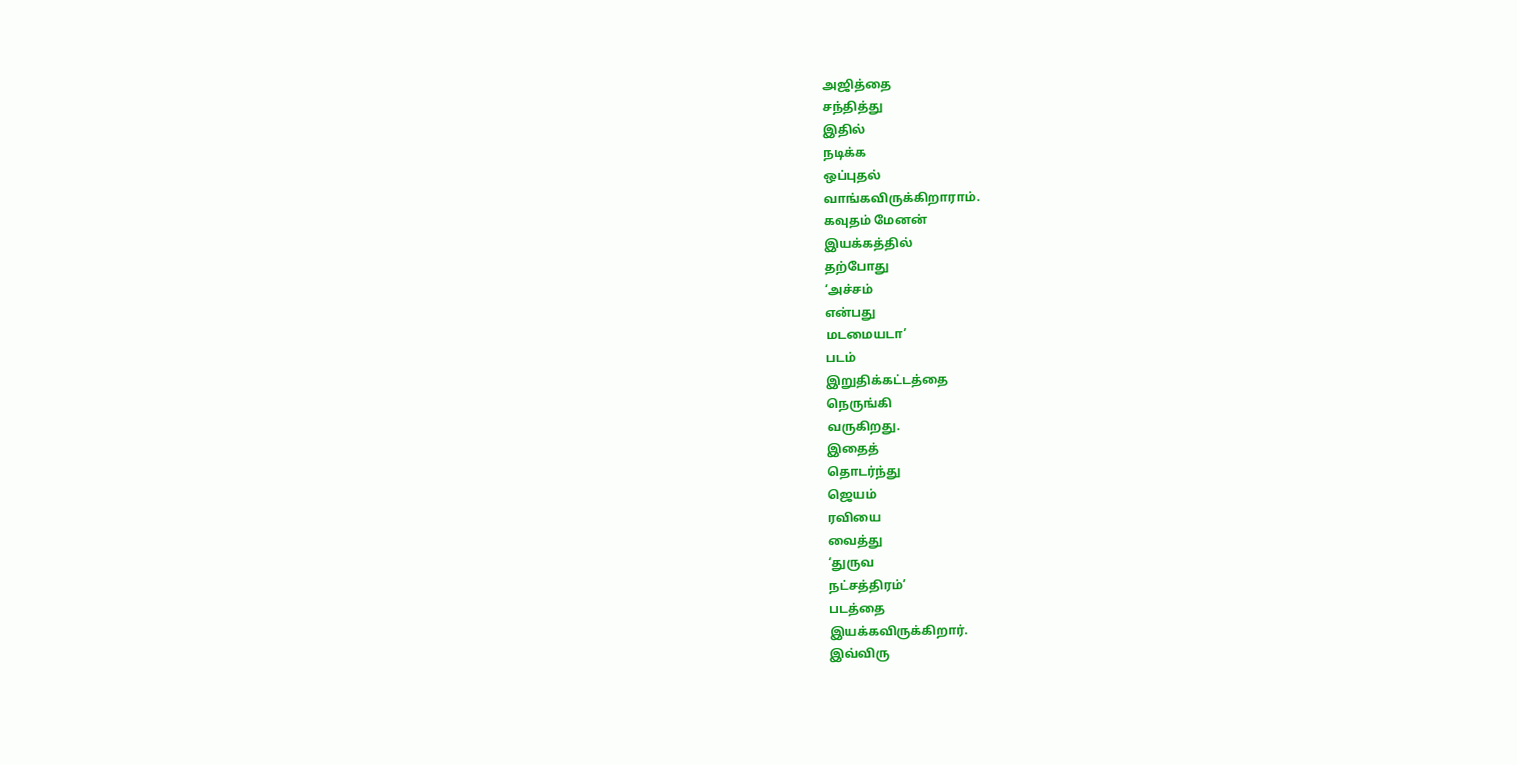அஜித்தை
சந்தித்து
இதில்
நடிக்க
ஒப்புதல்
வாங்கவிருக்கிறாராம்.
கவுதம் மேனன்
இயக்கத்தில்
தற்போது
‘அச்சம்
என்பது
மடமையடா’
படம்
இறுதிக்கட்டத்தை
நெருங்கி
வருகிறது.
இதைத்
தொடர்ந்து
ஜெயம்
ரவியை
வைத்து
‘துருவ
நட்சத்திரம்’
படத்தை
இயக்கவிருக்கிறார்.
இவ்விரு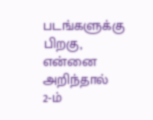படங்களுக்கு
பிறகு,
என்னை
அறிந்தால்
2-ம்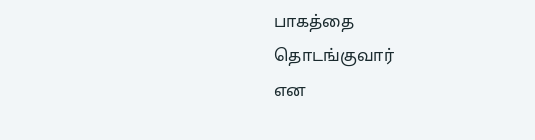பாகத்தை
தொடங்குவார்
என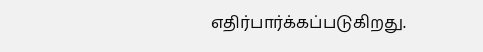எதிர்பார்க்கப்படுகிறது.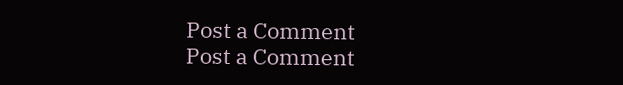Post a Comment
Post a Comment